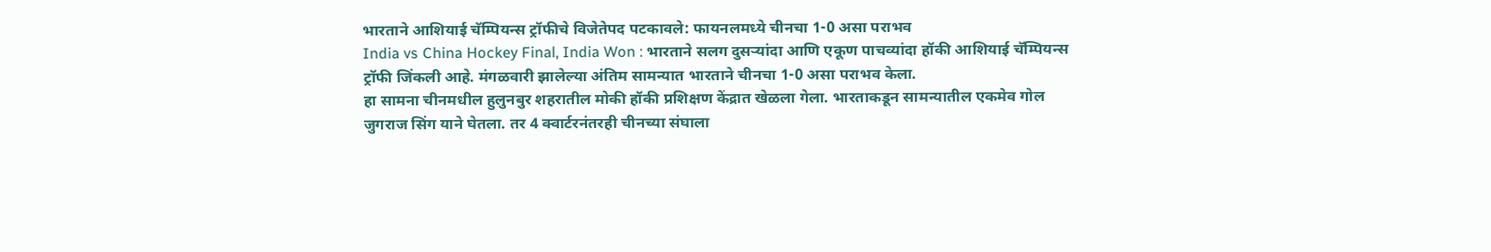भारताने आशियाई चॅम्पियन्स ट्रॉफीचे विजेतेपद पटकावले: फायनलमध्ये चीनचा 1-0 असा पराभव
India vs China Hockey Final, India Won : भारताने सलग दुसऱ्यांदा आणि एकूण पाचव्यांदा हॉकी आशियाई चॅम्पियन्स ट्रॉफी जिंकली आहे. मंगळवारी झालेल्या अंतिम सामन्यात भारताने चीनचा 1-0 असा पराभव केला.
हा सामना चीनमधील हुलुनबुर शहरातील मोकी हॉकी प्रशिक्षण केंद्रात खेळला गेला. भारताकडून सामन्यातील एकमेव गोल जुगराज सिंग याने घेतला. तर 4 क्वार्टरनंतरही चीनच्या संघाला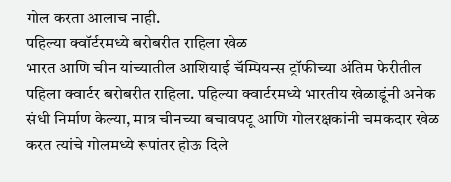गोल करता आलाच नाही.
पहिल्या क्वॉर्टरमध्ये बरोबरीत राहिला खेळ
भारत आणि चीन यांच्यातील आशियाई चॅम्पियन्स ट्रॉफीच्या अंतिम फेरीतील पहिला क्वार्टर बरोबरीत राहिला. पहिल्या क्वार्टरमध्ये भारतीय खेळाडूंनी अनेक संधी निर्माण केल्या, मात्र चीनच्या बचावपटू आणि गोलरक्षकांनी चमकदार खेळ करत त्यांचे गोलमध्ये रूपांतर होऊ दिले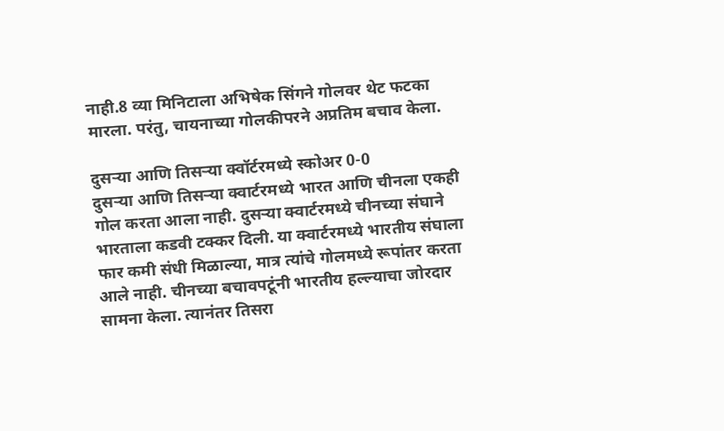नाही.8 व्या मिनिटाला अभिषेक सिंगने गोलवर थेट फटका मारला. परंतु, चायनाच्या गोलकीपरने अप्रतिम बचाव केला.

दुसऱ्या आणि तिसऱ्या क्वॉर्टरमध्ये स्कोअर 0-0
दुसऱ्या आणि तिसऱ्या क्वार्टरमध्ये भारत आणि चीनला एकही गोल करता आला नाही. दुसऱ्या क्वार्टरमध्ये चीनच्या संघाने भारताला कडवी टक्कर दिली. या क्वार्टरमध्ये भारतीय संघाला फार कमी संधी मिळाल्या, मात्र त्यांचे गोलमध्ये रूपांतर करता आले नाही. चीनच्या बचावपटूंनी भारतीय हल्ल्याचा जोरदार सामना केला. त्यानंतर तिसरा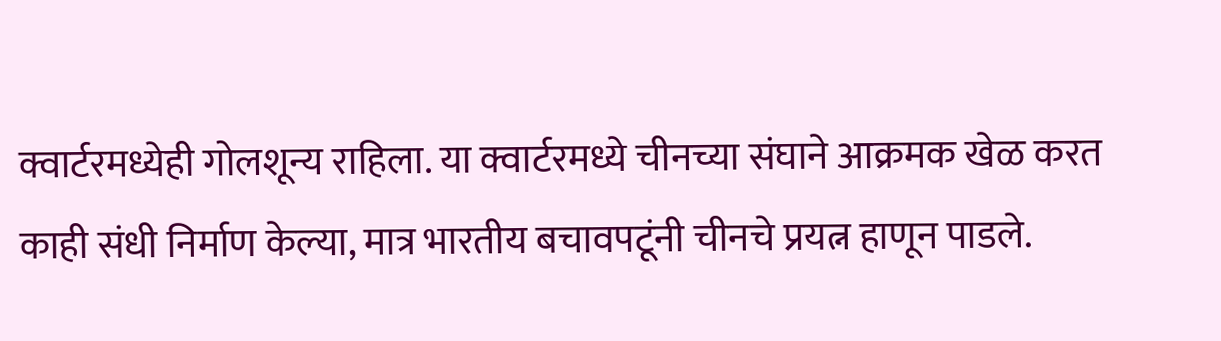क्वार्टरमध्येही गोलशून्य राहिला. या क्वार्टरमध्ये चीनच्या संघाने आक्रमक खेळ करत काही संधी निर्माण केल्या, मात्र भारतीय बचावपटूंनी चीनचे प्रयत्न हाणून पाडले.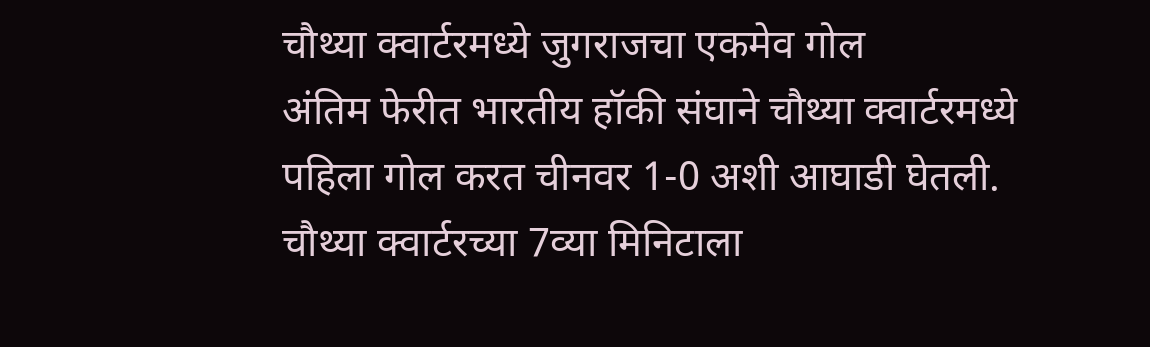चौथ्या क्वार्टरमध्ये जुगराजचा एकमेव गोल
अंतिम फेरीत भारतीय हॉकी संघाने चौथ्या क्वार्टरमध्ये पहिला गोल करत चीनवर 1-0 अशी आघाडी घेतली. चौथ्या क्वार्टरच्या 7व्या मिनिटाला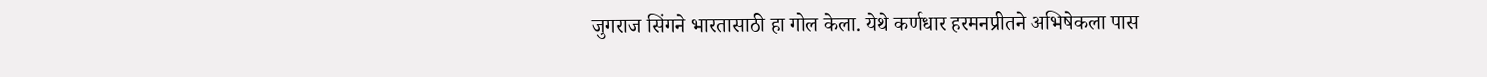जुगराज सिंगने भारतासाठी हा गोल केला. येथे कर्णधार हरमनप्रीतने अभिषेकला पास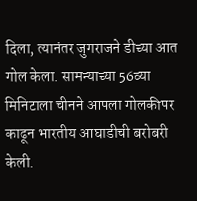दिला, त्यानंतर जुगराजने डीच्या आत गोल केला. सामन्याच्या 56व्या मिनिटाला चीनने आपला गोलकीपर काढून भारतीय आघाडीची बरोबरी केली.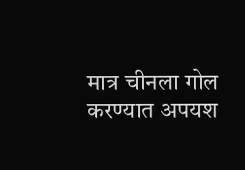मात्र चीनला गोल करण्यात अपयश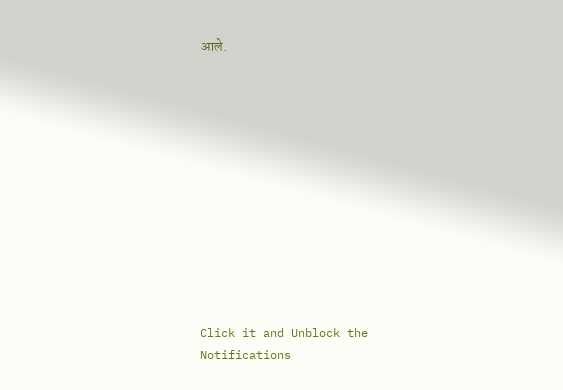आले.












Click it and Unblock the Notifications